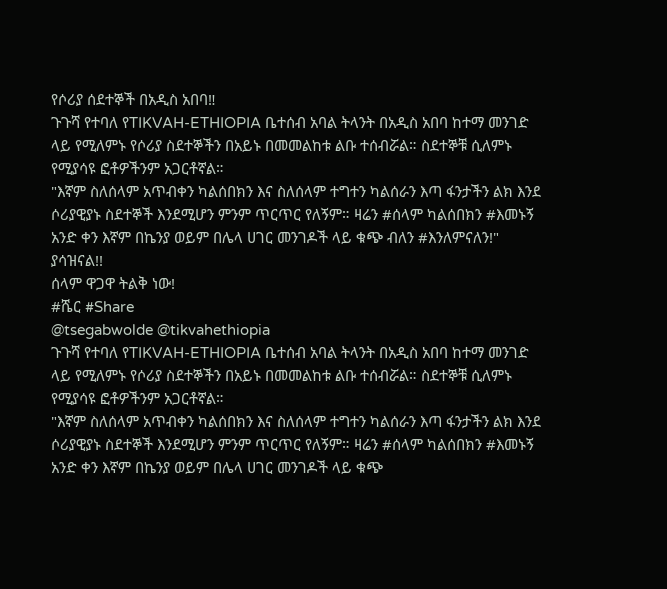የሶሪያ ሰደተኞች በአዲስ አበባ‼
ጉጉሻ የተባለ የTIKVAH-ETHIOPIA ቤተሰብ አባል ትላንት በአዲስ አበባ ከተማ መንገድ ላይ የሚለምኑ የሶሪያ ስደተኞችን በአይኑ በመመልከቱ ልቡ ተሰብሯል። ስደተኞቹ ሲለምኑ የሚያሳዩ ፎቶዎችንም አጋርቶኛል።
"እኛም ስለሰላም አጥብቀን ካልሰበክን እና ስለሰላም ተግተን ካልሰራን እጣ ፋንታችን ልክ እንደ ሶሪያዊያኑ ስደተኞች እንደሚሆን ምንም ጥርጥር የለኝም። ዛሬን #ሰላም ካልሰበክን #እመኑኝ አንድ ቀን እኛም በኬንያ ወይም በሌላ ሀገር መንገዶች ላይ ቁጭ ብለን #እንለምናለን!"
ያሳዝናል!!
ሰላም ዋጋዋ ትልቅ ነው!
#ሼር #Share
@tsegabwolde @tikvahethiopia
ጉጉሻ የተባለ የTIKVAH-ETHIOPIA ቤተሰብ አባል ትላንት በአዲስ አበባ ከተማ መንገድ ላይ የሚለምኑ የሶሪያ ስደተኞችን በአይኑ በመመልከቱ ልቡ ተሰብሯል። ስደተኞቹ ሲለምኑ የሚያሳዩ ፎቶዎችንም አጋርቶኛል።
"እኛም ስለሰላም አጥብቀን ካልሰበክን እና ስለሰላም ተግተን ካልሰራን እጣ ፋንታችን ልክ እንደ ሶሪያዊያኑ ስደተኞች እንደሚሆን ምንም ጥርጥር የለኝም። ዛሬን #ሰላም ካልሰበክን #እመኑኝ አንድ ቀን እኛም በኬንያ ወይም በሌላ ሀገር መንገዶች ላይ ቁጭ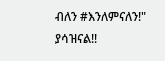ብለን #እንለምናለን!"
ያሳዝናል!!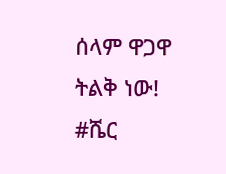ሰላም ዋጋዋ ትልቅ ነው!
#ሼር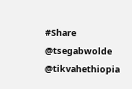#Share
@tsegabwolde @tikvahethiopia